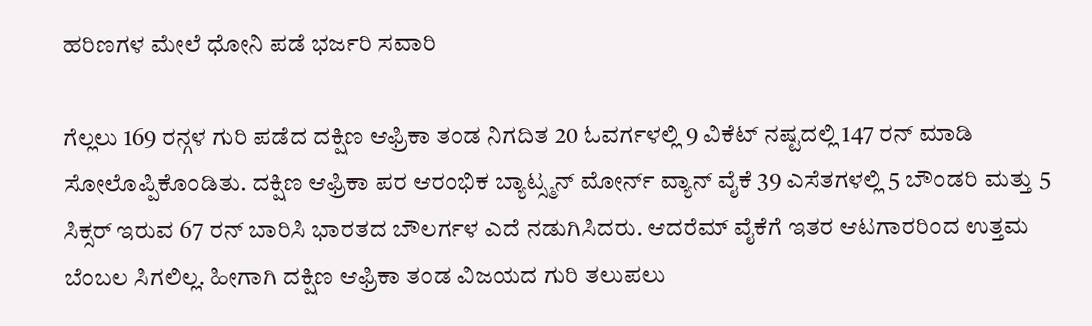ಹರಿಣಗಳ ಮೇಲೆ ಧೋನಿ ಪಡೆ ಭರ್ಜರಿ ಸವಾರಿ

ಗೆಲ್ಲಲು 169 ರನ್ಗಳ ಗುರಿ ಪಡೆದ ದಕ್ಷಿಣ ಆಫ್ರಿಕಾ ತಂಡ ನಿಗದಿತ 20 ಓವರ್ಗಳಲ್ಲಿ 9 ವಿಕೆಟ್ ನಷ್ಟದಲ್ಲಿ 147 ರನ್ ಮಾಡಿ ಸೋಲೊಪ್ಪಿಕೊಂಡಿತು. ದಕ್ಷಿಣ ಆಫ್ರಿಕಾ ಪರ ಆರಂಭಿಕ ಬ್ಯಾಟ್ಸ್ಮನ್ ಮೋರ್ನ್ ವ್ಯಾನ್ ವೈಕೆ 39 ಎಸೆತಗಳಲ್ಲಿ 5 ಬೌಂಡರಿ ಮತ್ತು 5 ಸಿಕ್ಸರ್ ಇರುವ 67 ರನ್ ಬಾರಿಸಿ ಭಾರತದ ಬೌಲರ್ಗಳ ಎದೆ ನಡುಗಿಸಿದರು. ಆದರೆಮ್ ವೈಕೆಗೆ ಇತರ ಆಟಗಾರರಿಂದ ಉತ್ತಮ ಬೆಂಬಲ ಸಿಗಲಿಲ್ಲ. ಹೀಗಾಗಿ ದಕ್ಷಿಣ ಆಫ್ರಿಕಾ ತಂಡ ವಿಜಯದ ಗುರಿ ತಲುಪಲು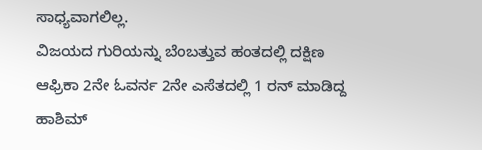ಸಾಧ್ಯವಾಗಲಿಲ್ಲ.
ವಿಜಯದ ಗುರಿಯನ್ನು ಬೆಂಬತ್ತುವ ಹಂತದಲ್ಲಿ ದಕ್ಷಿಣ ಆಫ್ರಿಕಾ 2ನೇ ಓವರ್ನ 2ನೇ ಎಸೆತದಲ್ಲಿ 1 ರನ್ ಮಾಡಿದ್ದ ಹಾಶಿಮ್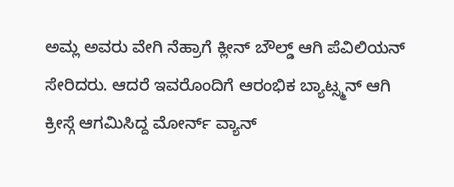ಅಮ್ಲ ಅವರು ವೇಗಿ ನೆಹ್ರಾಗೆ ಕ್ಲೀನ್ ಬೌಲ್ಡ್ ಆಗಿ ಪೆವಿಲಿಯನ್ ಸೇರಿದರು. ಆದರೆ ಇವರೊಂದಿಗೆ ಆರಂಭಿಕ ಬ್ಯಾಟ್ಸ್ಮನ್ ಆಗಿ ಕ್ರೀಸ್ಗೆ ಆಗಮಿಸಿದ್ದ ಮೋರ್ನ್ ವ್ಯಾನ್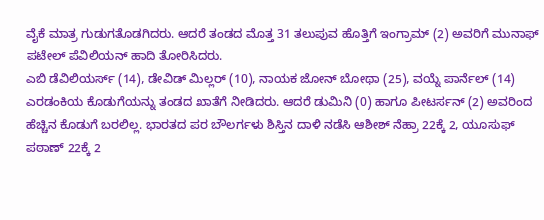ವೈಕೆ ಮಾತ್ರ ಗುಡುಗತೊಡಗಿದರು. ಆದರೆ ತಂಡದ ಮೊತ್ತ 31 ತಲುಪುವ ಹೊತ್ತಿಗೆ ಇಂಗ್ರಾಮ್ (2) ಅವರಿಗೆ ಮುನಾಫ್ ಪಟೇಲ್ ಪೆವಿಲಿಯನ್ ಹಾದಿ ತೋರಿಸಿದರು.
ಎಬಿ ಡೆವಿಲಿಯರ್ಸ್ (14), ಡೇವಿಡ್ ಮಿಲ್ಲರ್ (10), ನಾಯಕ ಜೋನ್ ಬೋಥಾ (25), ವಯ್ನೆ ಪಾರ್ನೆಲ್ (14) ಎರಡಂಕಿಯ ಕೊಡುಗೆಯನ್ನು ತಂಡದ ಖಾತೆಗೆ ನೀಡಿದರು. ಆದರೆ ಡುಮಿನಿ (0) ಹಾಗೂ ಪೀಟರ್ಸನ್ (2) ಅವರಿಂದ ಹೆಚ್ಚಿನ ಕೊಡುಗೆ ಬರಲಿಲ್ಲ. ಭಾರತದ ಪರ ಬೌಲರ್ಗಳು ಶಿಸ್ತಿನ ದಾಳಿ ನಡೆಸಿ ಆಶೀಶ್ ನೆಹ್ರಾ 22ಕ್ಕೆ 2, ಯೂಸುಫ್ ಪಠಾಣ್ 22ಕ್ಕೆ 2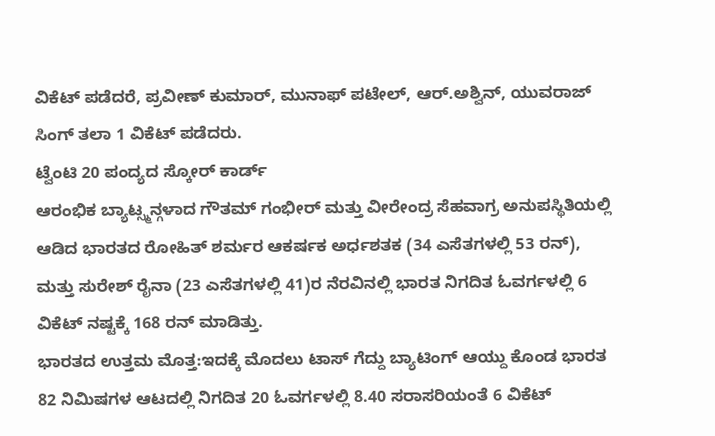ವಿಕೆಟ್ ಪಡೆದರೆ, ಪ್ರವೀಣ್ ಕುಮಾರ್, ಮುನಾಫ್ ಪಟೇಲ್, ಆರ್.ಅಶ್ವಿನ್, ಯುವರಾಜ್ ಸಿಂಗ್ ತಲಾ 1 ವಿಕೆಟ್ ಪಡೆದರು.
ಟ್ವೆಂಟಿ 20 ಪಂದ್ಯದ ಸ್ಕೋರ್ ಕಾರ್ಡ್
ಆರಂಭಿಕ ಬ್ಯಾಟ್ಸ್ಮನ್ಗಳಾದ ಗೌತಮ್ ಗಂಭೀರ್ ಮತ್ತು ವೀರೇಂದ್ರ ಸೆಹವಾಗ್ರ ಅನುಪಸ್ಥಿತಿಯಲ್ಲಿ ಆಡಿದ ಭಾರತದ ರೋಹಿತ್ ಶರ್ಮರ ಆಕರ್ಷಕ ಅರ್ಧಶತಕ (34 ಎಸೆತಗಳಲ್ಲಿ 53 ರನ್), ಮತ್ತು ಸುರೇಶ್ ರೈನಾ (23 ಎಸೆತಗಳಲ್ಲಿ 41)ರ ನೆರವಿನಲ್ಲಿ ಭಾರತ ನಿಗದಿತ ಓವರ್ಗಳಲ್ಲಿ 6 ವಿಕೆಟ್ ನಷ್ಟಕ್ಕೆ 168 ರನ್ ಮಾಡಿತ್ತು.
ಭಾರತದ ಉತ್ತಮ ಮೊತ್ತ:ಇದಕ್ಕೆ ಮೊದಲು ಟಾಸ್ ಗೆದ್ದು ಬ್ಯಾಟಿಂಗ್ ಆಯ್ದು ಕೊಂಡ ಭಾರತ 82 ನಿಮಿಷಗಳ ಆಟದಲ್ಲಿ ನಿಗದಿತ 20 ಓವರ್ಗಳಲ್ಲಿ 8.40 ಸರಾಸರಿಯಂತೆ 6 ವಿಕೆಟ್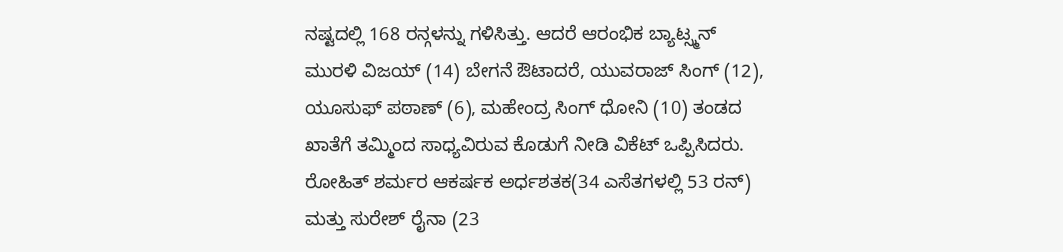ನಷ್ಟದಲ್ಲಿ 168 ರನ್ಗಳನ್ನು ಗಳಿಸಿತ್ತು. ಆದರೆ ಆರಂಭಿಕ ಬ್ಯಾಟ್ಸ್ಮನ್ ಮುರಳಿ ವಿಜಯ್ (14) ಬೇಗನೆ ಔಟಾದರೆ, ಯುವರಾಜ್ ಸಿಂಗ್ (12), ಯೂಸುಫ್ ಪಠಾಣ್ (6), ಮಹೇಂದ್ರ ಸಿಂಗ್ ಧೋನಿ (10) ತಂಡದ ಖಾತೆಗೆ ತಮ್ಮಿಂದ ಸಾಧ್ಯವಿರುವ ಕೊಡುಗೆ ನೀಡಿ ವಿಕೆಟ್ ಒಪ್ಪಿಸಿದರು.
ರೋಹಿತ್ ಶರ್ಮರ ಆಕರ್ಷಕ ಅರ್ಧಶತಕ(34 ಎಸೆತಗಳಲ್ಲಿ 53 ರನ್) ಮತ್ತು ಸುರೇಶ್ ರೈನಾ (23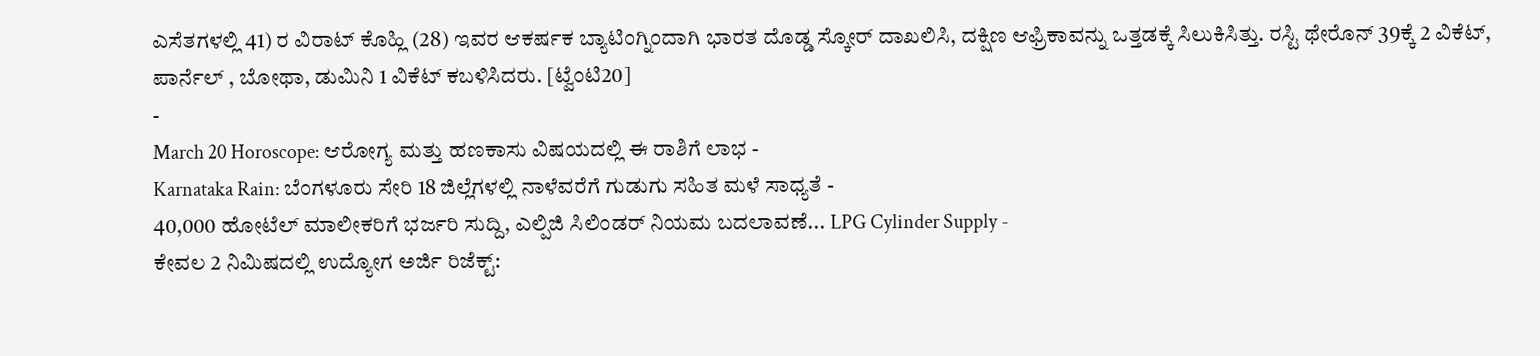ಎಸೆತಗಳಲ್ಲಿ 41) ರ ವಿರಾಟ್ ಕೊಹ್ಲಿ (28) ಇವರ ಆಕರ್ಷಕ ಬ್ಯಾಟಿಂಗ್ನಿಂದಾಗಿ ಭಾರತ ದೊಡ್ಡ ಸ್ಕೋರ್ ದಾಖಲಿಸಿ, ದಕ್ಷಿಣ ಆಫ್ರಿಕಾವನ್ನು ಒತ್ತಡಕ್ಕೆ ಸಿಲುಕಿಸಿತ್ತು. ರಸ್ಟಿ ಥೇರೊನ್ 39ಕ್ಕೆ 2 ವಿಕೆಟ್, ಪಾರ್ನೆಲ್ , ಬೋಥಾ, ಡುಮಿನಿ 1 ವಿಕೆಟ್ ಕಬಳಿಸಿದರು. [ಟ್ವೆಂಟಿ20]
-
March 20 Horoscope: ಆರೋಗ್ಯ ಮತ್ತು ಹಣಕಾಸು ವಿಷಯದಲ್ಲಿ ಈ ರಾಶಿಗೆ ಲಾಭ -
Karnataka Rain: ಬೆಂಗಳೂರು ಸೇರಿ 18 ಜಿಲ್ಲೆಗಳಲ್ಲಿ ನಾಳೆವರೆಗೆ ಗುಡುಗು ಸಹಿತ ಮಳೆ ಸಾಧ್ಯತೆ -
40,000 ಹೋಟೆಲ್ ಮಾಲೀಕರಿಗೆ ಭರ್ಜರಿ ಸುದ್ದಿ, ಎಲ್ಪಿಜಿ ಸಿಲಿಂಡರ್ ನಿಯಮ ಬದಲಾವಣೆ... LPG Cylinder Supply -
ಕೇವಲ 2 ನಿಮಿಷದಲ್ಲಿ ಉದ್ಯೋಗ ಅರ್ಜಿ ರಿಜೆಕ್ಟ್: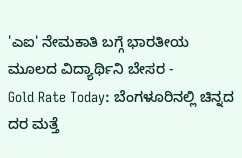'ಎಐ' ನೇಮಕಾತಿ ಬಗ್ಗೆ ಭಾರತೀಯ ಮೂಲದ ವಿದ್ಯಾರ್ಥಿನಿ ಬೇಸರ -
Gold Rate Today: ಬೆಂಗಳೂರಿನಲ್ಲಿ ಚಿನ್ನದ ದರ ಮತ್ತೆ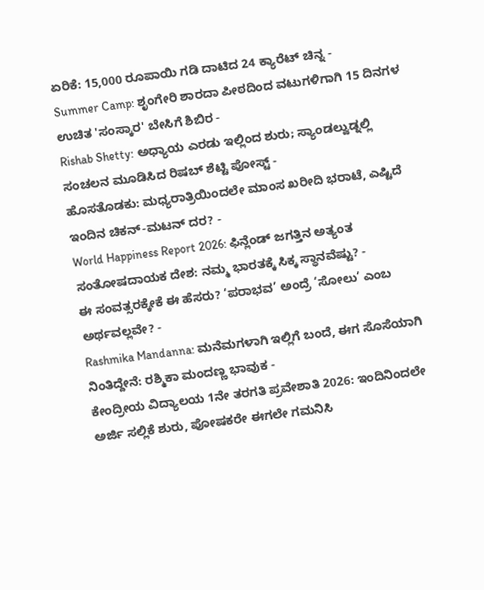ಏರಿಕೆ: 15,000 ರೂಪಾಯಿ ಗಡಿ ದಾಟಿದ 24 ಕ್ಯಾರೆಟ್ ಚಿನ್ನ -
Summer Camp: ಶೃಂಗೇರಿ ಶಾರದಾ ಪೀಠದಿಂದ ವಟುಗಳಿಗಾಗಿ 15 ದಿನಗಳ ಉಚಿತ 'ಸಂಸ್ಕಾರ' ಬೇಸಿಗೆ ಶಿಬಿರ -
Rishab Shetty: ಅಧ್ಯಾಯ ಎರಡು ಇಲ್ಲಿಂದ ಶುರು; ಸ್ಯಾಂಡಲ್ವುಡ್ನಲ್ಲಿ ಸಂಚಲನ ಮೂಡಿಸಿದ ರಿಷಬ್ ಶೆಟ್ಟಿ ಪೋಸ್ಟ್ -
ಹೊಸತೊಡಕು: ಮಧ್ಯರಾತ್ರಿಯಿಂದಲೇ ಮಾಂಸ ಖರೀದಿ ಭರಾಟೆ, ಎಷ್ಟಿದೆ ಇಂದಿನ ಚಿಕನ್-ಮಟನ್ ದರ? -
World Happiness Report 2026: ಫಿನ್ಲೆಂಡ್ ಜಗತ್ತಿನ ಅತ್ಯಂತ ಸಂತೋಷದಾಯಕ ದೇಶ: ನಮ್ಮ ಭಾರತಕ್ಕೆ ಸಿಕ್ಕ ಸ್ಥಾನವೆಷ್ಟು? -
ಈ ಸಂವತ್ಸರಕ್ಕೇಕೆ ಈ ಹೆಸರು? ‘ಪರಾಭವ’ ಅಂದ್ರೆ ‘ಸೋಲು’ ಎಂಬ ಅರ್ಥವಲ್ಲವೇ? -
Rashmika Mandanna: ಮನೆಮಗಳಾಗಿ ಇಲ್ಲಿಗೆ ಬಂದೆ, ಈಗ ಸೊಸೆಯಾಗಿ ನಿಂತಿದ್ದೇನೆ: ರಶ್ಮಿಕಾ ಮಂದಣ್ಣ ಭಾವುಕ -
ಕೇಂದ್ರೀಯ ವಿದ್ಯಾಲಯ 1ನೇ ತರಗತಿ ಪ್ರವೇಶಾತಿ 2026: ಇಂದಿನಿಂದಲೇ ಅರ್ಜಿ ಸಲ್ಲಿಕೆ ಶುರು, ಪೋಷಕರೇ ಈಗಲೇ ಗಮನಿಸಿ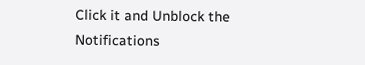Click it and Unblock the Notifications